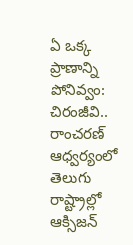ఏ ఒక్క ప్రాణాన్ని పోనివ్వం: చిరంజీవి.. రాంచరణ్ ఆధ్వర్యంలో తెలుగు రాష్ట్రాల్లో ఆక్సిజన్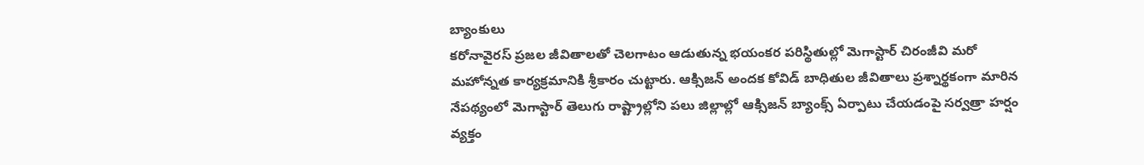బ్యాంకులు
కరోనావైరస్ ప్రజల జీవితాలతో చెలగాటం ఆడుతున్న భయంకర పరిస్థితుల్లో మెగాస్టార్ చిరంజీవి మరో మహోన్నత కార్యక్రమానికి శ్రీకారం చుట్టారు. ఆక్సిజన్ అందక కోవిడ్ బాధితుల జీవితాలు ప్రశ్నార్థకంగా మారిన నేపథ్యంలో మెగాస్టార్ తెలుగు రాష్ట్రాల్లోని పలు జిల్లాల్లో ఆక్సిజన్ బ్యాంక్స్ ఏర్పాటు చేయడంపై సర్వత్రా హర్షం వ్యక్తం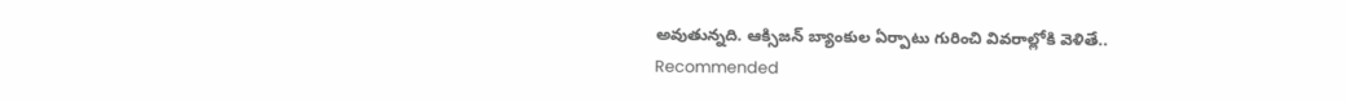అవుతున్నది. ఆక్సిజన్ బ్యాంకుల ఏర్పాటు గురించి వివరాల్లోకి వెళితే..
Recommended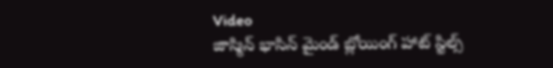Video
జాస్మిన్ భాసిన్ మైండ్ బ్లోయింగ్ హాట్ స్టిల్స్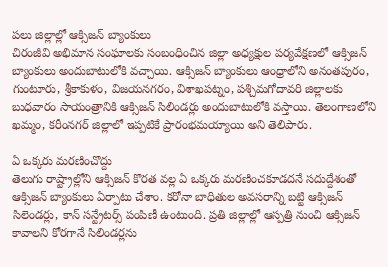పలు జిల్లాల్లో ఆక్సిజన్ బ్యాంకులు
చిరంజీవి అభిమాన సంఘాలకు సంబంధించిన జిల్లా అధ్యక్షుల పర్యవేక్షణలో ఆక్సిజన్ బ్యాంకులు అందుబాటులోకి వచ్చాయి. ఆక్సిజన్ బ్యాంకులు ఆంధ్రాలోని అనంతపురం, గుంటూరు, శ్రీకాకుళం, విజయనగరం, విశాఖపట్నం, పశ్చిమగోదావరి జిల్లాలకు బుధవారం సాయంత్రానికి ఆక్సిజన్ సిలిండర్లు అందుబాటులోకి వస్తాయి. తెలంగాణలోని ఖమ్మం, కరీంనగర్ జిల్లాలో ఇప్పటికే ప్రారంభమయ్యాయి అని తెలిపారు.

ఏ ఒక్కరు మరణించొద్దు
తెలుగు రాష్ట్రాల్లోని ఆక్సిజన్ కొరత వల్ల ఏ ఒక్కరు మరణించకూడదనే సదుద్దేశంతో ఆక్సిజన్ బ్యాంకులు ఏర్పాటు చేశాం. కరోనా బాధితుల అవసరాన్ని బట్టి ఆక్సిజన్ సిలెండర్లు, కాన్ సన్ట్రేటర్స్ పంపిణీ ఉంటుంది. ప్రతి జిల్లాల్లో ఆస్పత్రి నుంచి ఆక్సిజన్ కావాలని కోరగానే సిలిండర్లను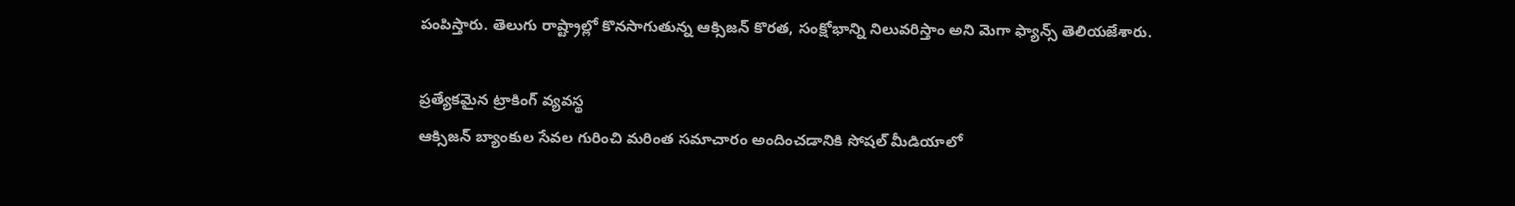పంపిస్తారు. తెలుగు రాష్ట్రాల్లో కొనసాగుతున్న ఆక్సిజన్ కొరత, సంక్షోభాన్ని నిలువరిస్తాం అని మెగా ఫ్యాన్స్ తెలియజేశారు.

ప్రత్యేకమైన ట్రాకింగ్ వ్యవస్థ
ఆక్సిజన్ బ్యాంకుల సేవల గురించి మరింత సమాచారం అందించడానికి సోషల్ మీడియాలో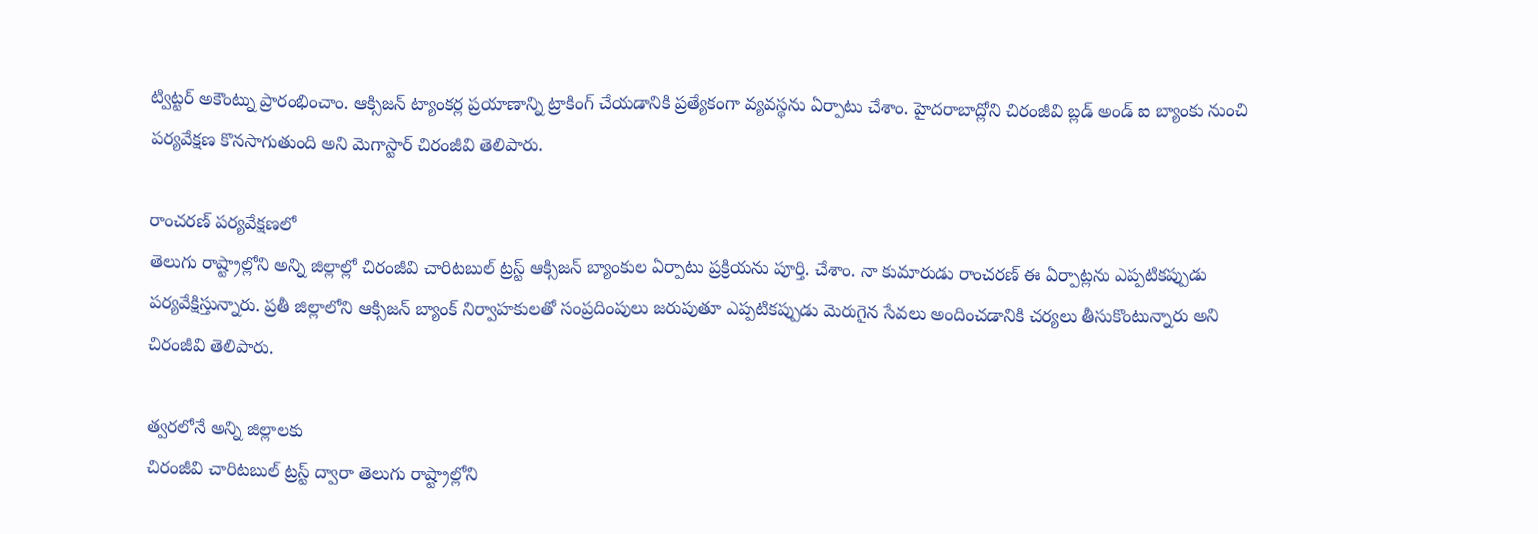ట్విట్టర్ అకౌంట్ను ప్రారంభించాం. ఆక్సిజన్ ట్యాంకర్ల ప్రయాణాన్ని ట్రాకింగ్ చేయడానికి ప్రత్యేకంగా వ్యవస్థను ఏర్పాటు చేశాం. హైదరాబాద్లోని చిరంజీవి బ్లడ్ అండ్ ఐ బ్యాంకు నుంచి పర్యవేక్షణ కొనసాగుతుంది అని మెగాస్టార్ చిరంజీవి తెలిపారు.

రాంచరణ్ పర్యవేక్షణలో
తెలుగు రాష్ట్రాల్లోని అన్ని జిల్లాల్లో చిరంజీవి చారిటబుల్ ట్రస్ట్ ఆక్సిజన్ బ్యాంకుల ఏర్పాటు ప్రక్రియను పూర్తి. చేశాం. నా కుమారుడు రాంచరణ్ ఈ ఏర్పాట్లను ఎప్పటికప్పుడు పర్యవేక్షిస్తున్నారు. ప్రతీ జిల్లాలోని ఆక్సిజన్ బ్యాంక్ నిర్వాహకులతో సంప్రదింపులు జరుపుతూ ఎప్పటికప్పుడు మెరుగైన సేవలు అందించడానికి చర్యలు తీసుకొంటున్నారు అని చిరంజీవి తెలిపారు.

త్వరలోనే అన్ని జిల్లాలకు
చిరంజీవి చారిటబుల్ ట్రస్ట్ ద్వారా తెలుగు రాష్ట్రాల్లోని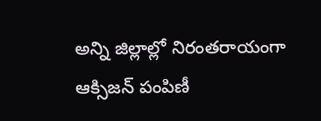అన్ని జిల్లాల్లో నిరంతరాయంగా ఆక్సిజన్ పంపిణీ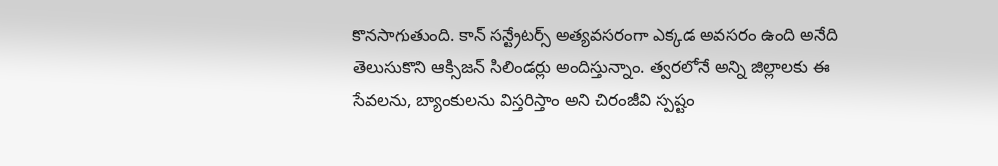కొనసాగుతుంది. కాన్ సన్ట్రేటర్స్ అత్యవసరంగా ఎక్కడ అవసరం ఉంది అనేది తెలుసుకొని ఆక్సిజన్ సిలిండర్లు అందిస్తున్నాం. త్వరలోనే అన్ని జిల్లాలకు ఈ సేవలను, బ్యాంకులను విస్తరిస్తాం అని చిరంజీవి స్పష్టం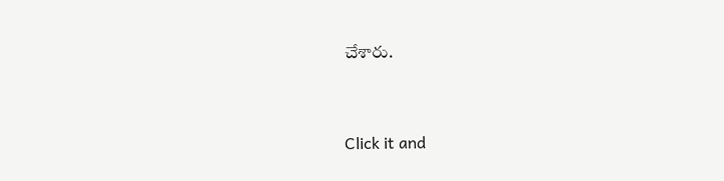చేశారు.


Click it and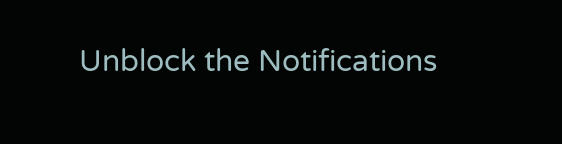Unblock the Notifications